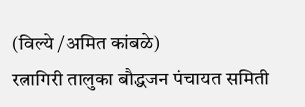(विल्ये /अमित कांबळे)
रत्नागिरी तालुका बौद्धजन पंचायत समिती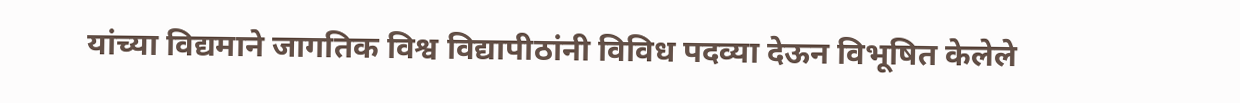यांच्या विद्यमाने जागतिक विश्व विद्यापीठांनी विविध पदव्या देऊन विभूषित केलेले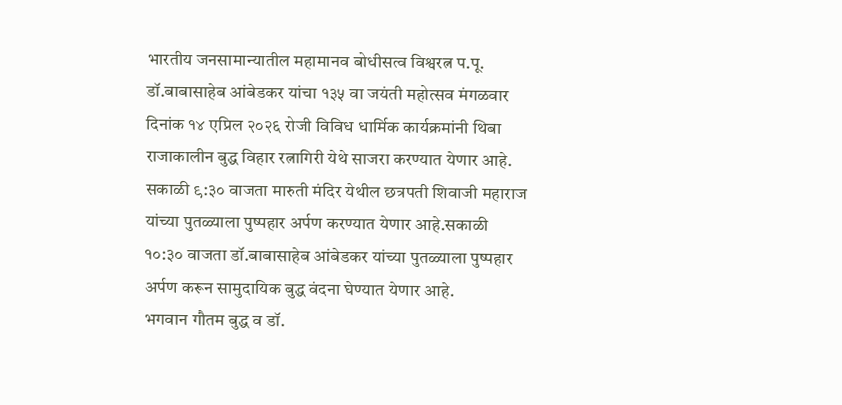भारतीय जनसामान्यातील महामानव बोधीसत्व विश्वरत्न प.पू. डॉ.बाबासाहेब आंबेडकर यांचा १३५ वा जयंती महोत्सव मंगळवार दिनांक १४ एप्रिल २०२६ रोजी विविध धार्मिक कार्यक्रमांनी थिबा राजाकालीन बुद्ध विहार रत्नागिरी येथे साजरा करण्यात येणार आहे.
सकाळी ९:३० वाजता मारुती मंदिर येथील छत्रपती शिवाजी महाराज यांच्या पुतळ्याला पुष्पहार अर्पण करण्यात येणार आहे.सकाळी १०:३० वाजता डॉ.बाबासाहेब आंबेडकर यांच्या पुतळ्याला पुष्पहार अर्पण करून सामुदायिक बुद्ध वंदना घेण्यात येणार आहे.
भगवान गौतम बुद्ध व डॉ.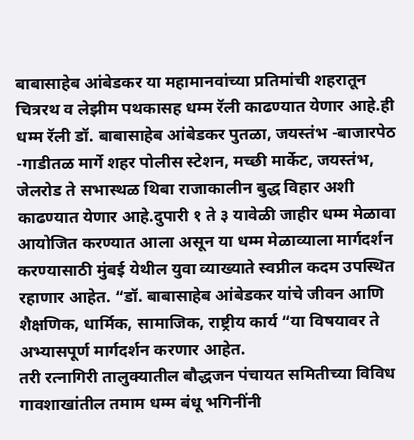बाबासाहेब आंबेडकर या महामानवांच्या प्रतिमांची शहरातून चित्ररथ व लेझीम पथकासह धम्म रॅली काढण्यात येणार आहे.ही धम्म रॅली डॉ. बाबासाहेब आंबेडकर पुतळा, जयस्तंभ -बाजारपेठ -गाडीतळ मार्गे शहर पोलीस स्टेशन, मच्छी मार्केट, जयस्तंभ, जेलरोड ते सभास्थळ थिबा राजाकालीन बुद्ध विहार अशी काढण्यात येणार आहे.दुपारी १ ते ३ यावेळी जाहीर धम्म मेळावा आयोजित करण्यात आला असून या धम्म मेळाव्याला मार्गदर्शन करण्यासाठी मुंबई येथील युवा व्याख्याते स्वप्नील कदम उपस्थित रहाणार आहेत. “डॉ. बाबासाहेब आंबेडकर यांचे जीवन आणि शैक्षणिक, धार्मिक, सामाजिक, राष्ट्रीय कार्य “या विषयावर ते अभ्यासपूर्ण मार्गदर्शन करणार आहेत.
तरी रत्नागिरी तालुक्यातील बौद्धजन पंचायत समितीच्या विविध गावशाखांतील तमाम धम्म बंधू भगिनींनी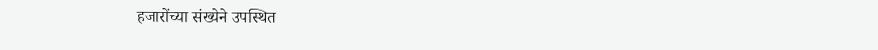हजारोंच्या संख्येने उपस्थित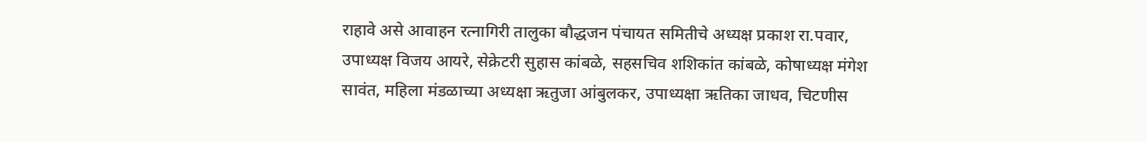राहावे असे आवाहन रत्नागिरी तालुका बौद्धजन पंचायत समितीचे अध्यक्ष प्रकाश रा.पवार, उपाध्यक्ष विजय आयरे, सेक्रेटरी सुहास कांबळे, सहसचिव शशिकांत कांबळे, कोषाध्यक्ष मंगेश सावंत, महिला मंडळाच्या अध्यक्षा ऋतुजा आंबुलकर, उपाध्यक्षा ऋतिका जाधव, चिटणीस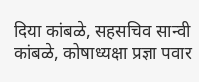दिया कांबळे, सहसचिव सान्वी कांबळे, कोषाध्यक्षा प्रज्ञा पवार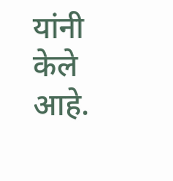यांनी केले आहे.